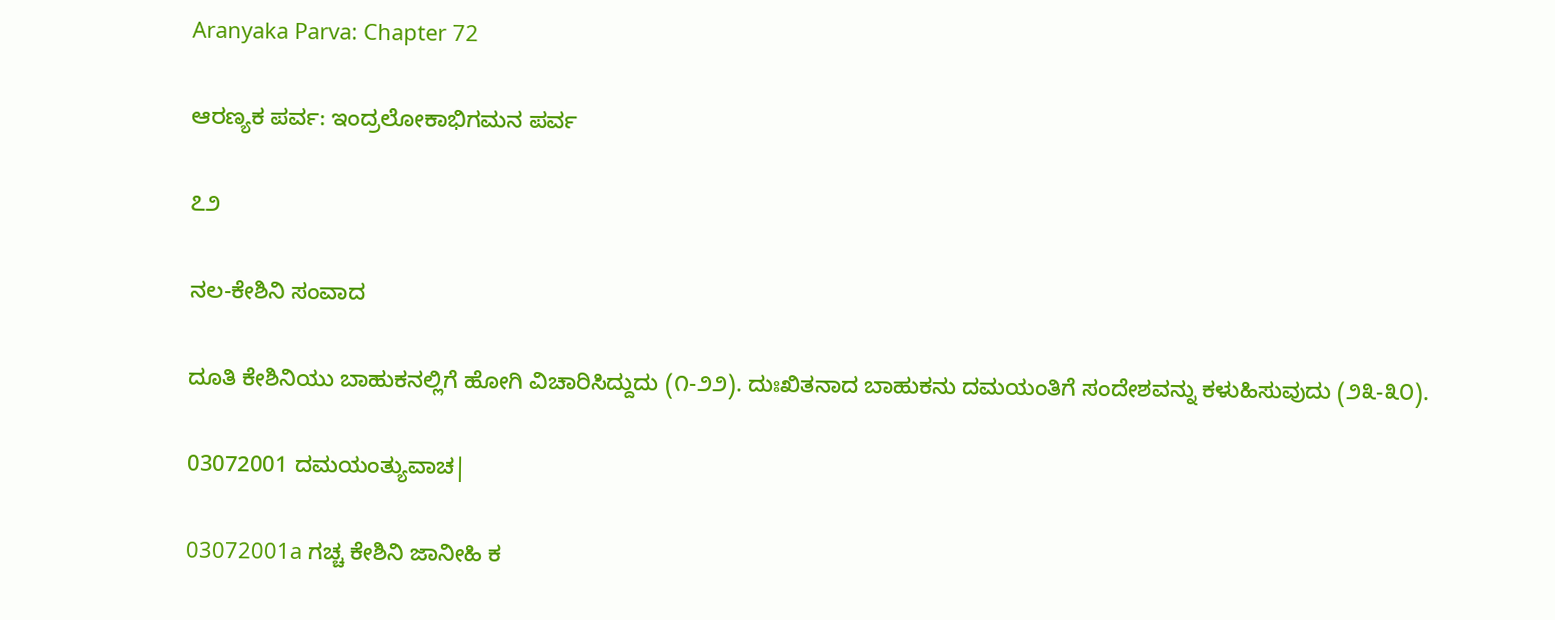Aranyaka Parva: Chapter 72

ಆರಣ್ಯಕ ಪರ್ವ: ಇಂದ್ರಲೋಕಾಭಿಗಮನ ಪರ್ವ

೭೨

ನಲ-ಕೇಶಿನಿ ಸಂವಾದ

ದೂತಿ ಕೇಶಿನಿಯು ಬಾಹುಕನಲ್ಲಿಗೆ ಹೋಗಿ ವಿಚಾರಿಸಿದ್ದುದು (೧-೨೨). ದುಃಖಿತನಾದ ಬಾಹುಕನು ದಮಯಂತಿಗೆ ಸಂದೇಶವನ್ನು ಕಳುಹಿಸುವುದು (೨೩-೩೦).

03072001 ದಮಯಂತ್ಯುವಾಚ|

03072001a ಗಚ್ಚ ಕೇಶಿನಿ ಜಾನೀಹಿ ಕ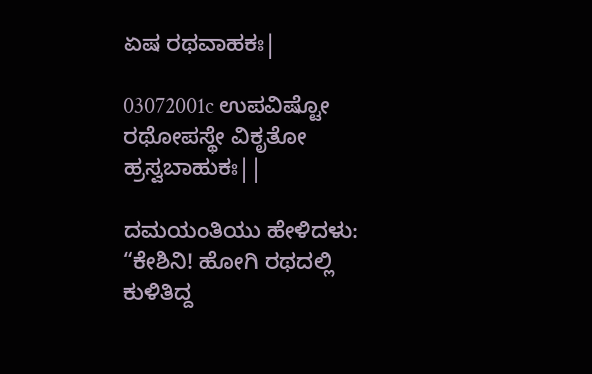ಏಷ ರಥವಾಹಕಃ|

03072001c ಉಪವಿಷ್ಟೋ ರಥೋಪಸ್ಥೇ ವಿಕೃತೋ ಹ್ರಸ್ವಬಾಹುಕಃ||

ದಮಯಂತಿಯು ಹೇಳಿದಳು: “ಕೇಶಿನಿ! ಹೋಗಿ ರಥದಲ್ಲಿ ಕುಳಿತಿದ್ದ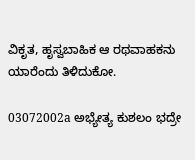ವಿಕೃತ, ಹೃಸ್ವಬಾಹಿಕ ಆ ರಥವಾಹಕನು ಯಾರೆಂದು ತಿಳಿದುಕೋ.

03072002a ಅಭ್ಯೇತ್ಯ ಕುಶಲಂ ಭದ್ರೇ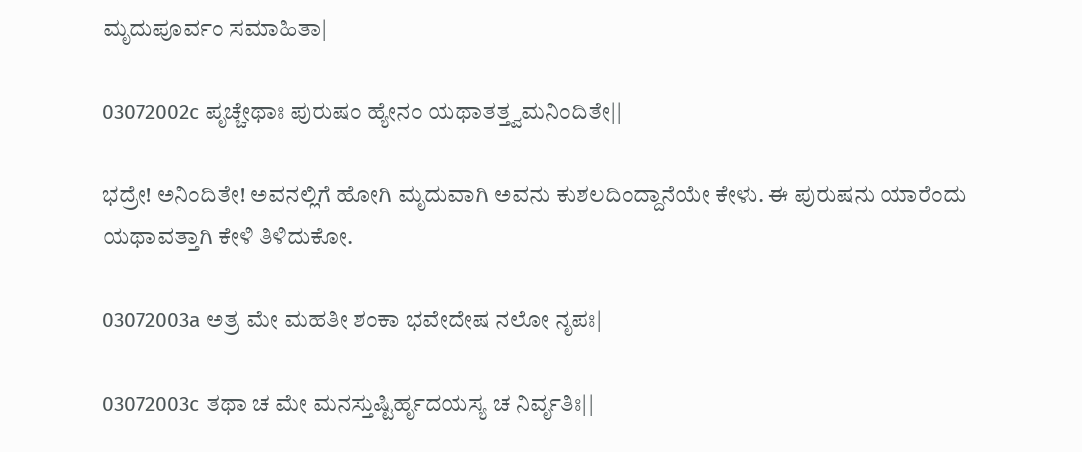ಮೃದುಪೂರ್ವಂ ಸಮಾಹಿತಾ|

03072002c ಪೃಚ್ಚೇಥಾಃ ಪುರುಷಂ ಹ್ಯೇನಂ ಯಥಾತತ್ತ್ವಮನಿಂದಿತೇ||

ಭದ್ರೇ! ಅನಿಂದಿತೇ! ಅವನಲ್ಲಿಗೆ ಹೋಗಿ ಮೃದುವಾಗಿ ಅವನು ಕುಶಲದಿಂದ್ದಾನೆಯೇ ಕೇಳು. ಈ ಪುರುಷನು ಯಾರೆಂದು ಯಥಾವತ್ತಾಗಿ ಕೇಳಿ ತಿಳಿದುಕೋ.

03072003a ಅತ್ರ ಮೇ ಮಹತೀ ಶಂಕಾ ಭವೇದೇಷ ನಲೋ ನೃಪಃ|

03072003c ತಥಾ ಚ ಮೇ ಮನಸ್ತುಷ್ಟಿರ್ಹೃದಯಸ್ಯ ಚ ನಿರ್ವೃತಿಃ||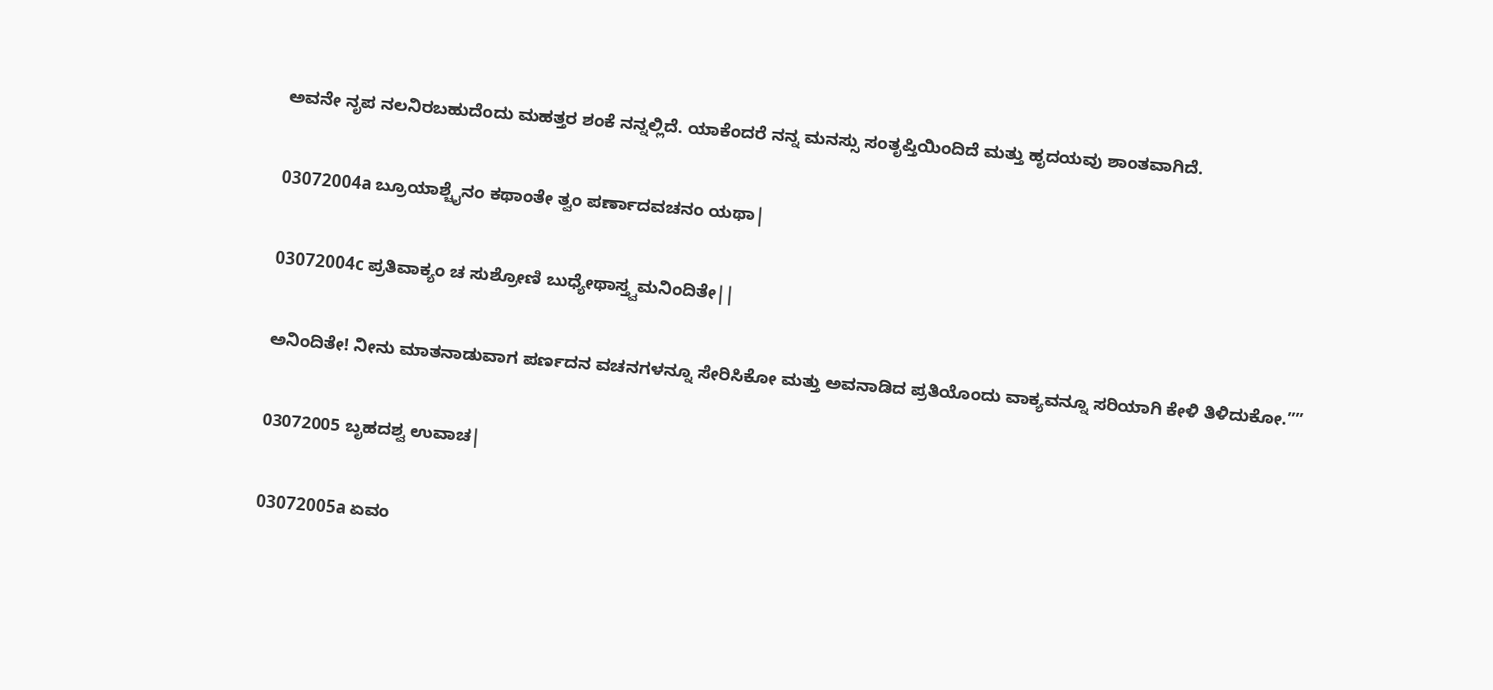ಅವನೇ ನೃಪ ನಲನಿರಬಹುದೆಂದು ಮಹತ್ತರ ಶಂಕೆ ನನ್ನಲ್ಲಿದೆ. ಯಾಕೆಂದರೆ ನನ್ನ ಮನಸ್ಸು ಸಂತೃಪ್ತಿಯಿಂದಿದೆ ಮತ್ತು ಹೃದಯವು ಶಾಂತವಾಗಿದೆ.

03072004a ಬ್ರೂಯಾಶ್ಚೈನಂ ಕಥಾಂತೇ ತ್ವಂ ಪರ್ಣಾದವಚನಂ ಯಥಾ|

03072004c ಪ್ರತಿವಾಕ್ಯಂ ಚ ಸುಶ್ರೋಣಿ ಬುಧ್ಯೇಥಾಸ್ತ್ವಮನಿಂದಿತೇ||

ಅನಿಂದಿತೇ! ನೀನು ಮಾತನಾಡುವಾಗ ಪರ್ಣದನ ವಚನಗಳನ್ನೂ ಸೇರಿಸಿಕೋ ಮತ್ತು ಅವನಾಡಿದ ಪ್ರತಿಯೊಂದು ವಾಕ್ಯವನ್ನೂ ಸರಿಯಾಗಿ ಕೇಳಿ ತಿಳಿದುಕೋ.””

03072005 ಬೃಹದಶ್ವ ಉವಾಚ|

03072005a ಏವಂ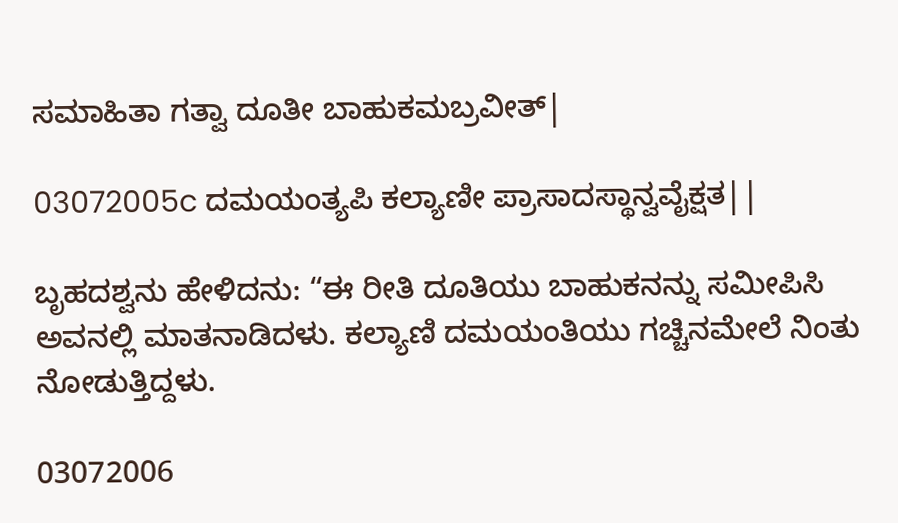ಸಮಾಹಿತಾ ಗತ್ವಾ ದೂತೀ ಬಾಹುಕಮಬ್ರವೀತ್|

03072005c ದಮಯಂತ್ಯಪಿ ಕಲ್ಯಾಣೀ ಪ್ರಾಸಾದಸ್ಥಾನ್ವವೈಕ್ಷತ||

ಬೃಹದಶ್ವನು ಹೇಳಿದನು: “ಈ ರೀತಿ ದೂತಿಯು ಬಾಹುಕನನ್ನು ಸಮೀಪಿಸಿ ಅವನಲ್ಲಿ ಮಾತನಾಡಿದಳು. ಕಲ್ಯಾಣಿ ದಮಯಂತಿಯು ಗಚ್ಚಿನಮೇಲೆ ನಿಂತು ನೋಡುತ್ತಿದ್ದಳು.

03072006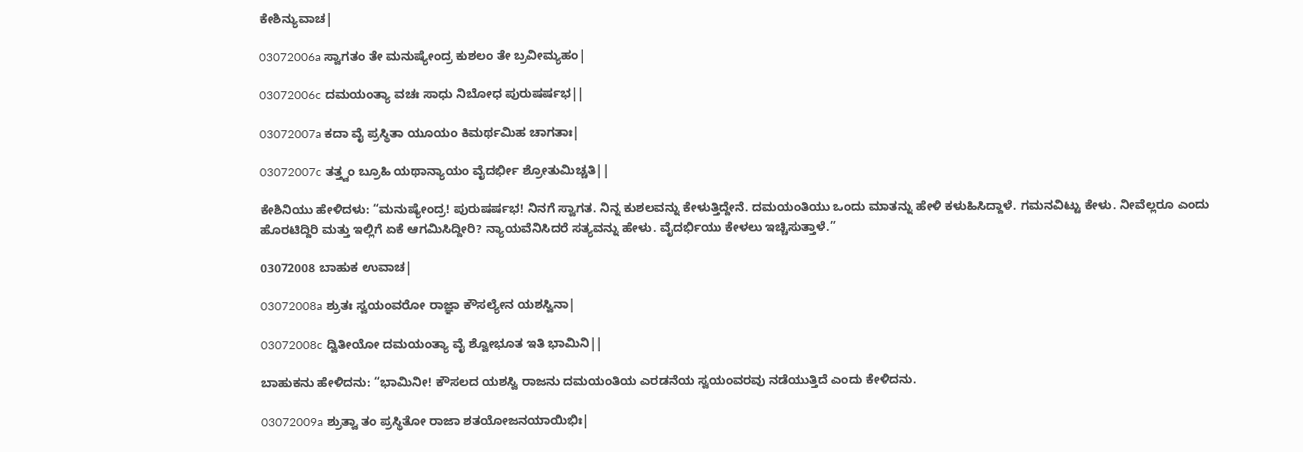ಕೇಶಿನ್ಯುವಾಚ|

03072006a ಸ್ವಾಗತಂ ತೇ ಮನುಷ್ಯೇಂದ್ರ ಕುಶಲಂ ತೇ ಬ್ರವೀಮ್ಯಹಂ|

03072006c ದಮಯಂತ್ಯಾ ವಚಃ ಸಾಧು ನಿಬೋಧ ಪುರುಷರ್ಷಭ||

03072007a ಕದಾ ವೈ ಪ್ರಸ್ಥಿತಾ ಯೂಯಂ ಕಿಮರ್ಥಮಿಹ ಚಾಗತಾಃ|

03072007c ತತ್ತ್ವಂ ಬ್ರೂಹಿ ಯಥಾನ್ಯಾಯಂ ವೈದರ್ಭೀ ಶ್ರೋತುಮಿಚ್ಚತಿ||

ಕೇಶಿನಿಯು ಹೇಳಿದಳು: “ಮನುಷ್ಯೇಂದ್ರ! ಪುರುಷರ್ಷಭ! ನಿನಗೆ ಸ್ವಾಗತ. ನಿನ್ನ ಕುಶಲವನ್ನು ಕೇಳುತ್ತಿದ್ದೇನೆ. ದಮಯಂತಿಯು ಒಂದು ಮಾತನ್ನು ಹೇಳಿ ಕಳುಹಿಸಿದ್ದಾಳೆ. ಗಮನವಿಟ್ಟು ಕೇಳು. ನೀವೆಲ್ಲರೂ ಎಂದು ಹೊರಟಿದ್ದಿರಿ ಮತ್ತು ಇಲ್ಲಿಗೆ ಏಕೆ ಆಗಮಿಸಿದ್ದೀರಿ? ನ್ಯಾಯವೆನಿಸಿದರೆ ಸತ್ಯವನ್ನು ಹೇಳು. ವೈದರ್ಭಿಯು ಕೇಳಲು ಇಚ್ಚಿಸುತ್ತಾಳೆ.”

03072008 ಬಾಹುಕ ಉವಾಚ|

03072008a ಶ್ರುತಃ ಸ್ವಯಂವರೋ ರಾಜ್ಞಾ ಕೌಸಲ್ಯೇನ ಯಶಸ್ವಿನಾ|

03072008c ದ್ವಿತೀಯೋ ದಮಯಂತ್ಯಾ ವೈ ಶ್ವೋಭೂತ ಇತಿ ಭಾಮಿನಿ||

ಬಾಹುಕನು ಹೇಳಿದನು: “ಭಾಮಿನೀ! ಕೌಸಲದ ಯಶಸ್ವಿ ರಾಜನು ದಮಯಂತಿಯ ಎರಡನೆಯ ಸ್ವಯಂವರವು ನಡೆಯುತ್ತಿದೆ ಎಂದು ಕೇಳಿದನು.

03072009a ಶ್ರುತ್ವಾ ತಂ ಪ್ರಸ್ಥಿತೋ ರಾಜಾ ಶತಯೋಜನಯಾಯಿಭಿಃ|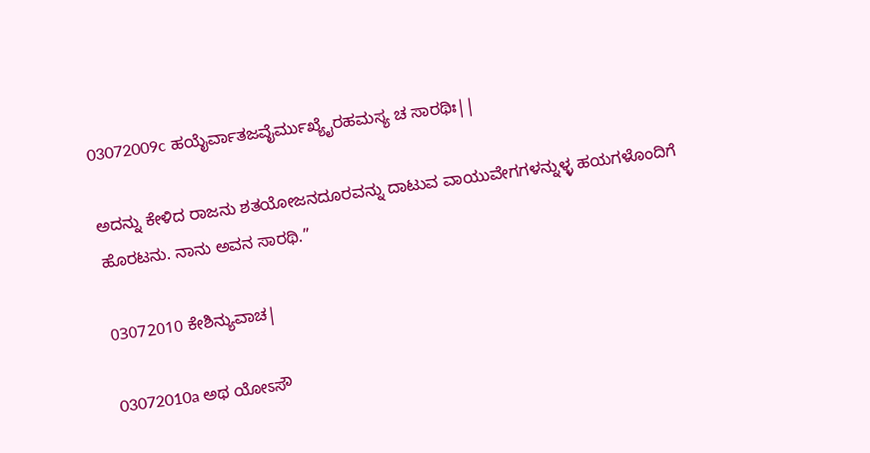03072009c ಹಯೈರ್ವಾತಜವೈರ್ಮುಖ್ಯೈರಹಮಸ್ಯ ಚ ಸಾರಥಿಃ||

ಅದನ್ನು ಕೇಳಿದ ರಾಜನು ಶತಯೋಜನದೂರವನ್ನು ದಾಟುವ ವಾಯುವೇಗಗಳನ್ನುಳ್ಳ ಹಯಗಳೊಂದಿಗೆ ಹೊರಟನು. ನಾನು ಅವನ ಸಾರಥಿ.”

03072010 ಕೇಶಿನ್ಯುವಾಚ|

03072010a ಅಥ ಯೋಽಸೌ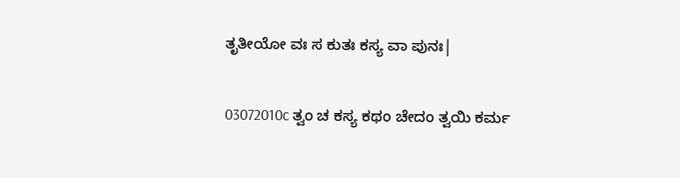ತೃತೀಯೋ ವಃ ಸ ಕುತಃ ಕಸ್ಯ ವಾ ಪುನಃ|

03072010c ತ್ವಂ ಚ ಕಸ್ಯ ಕಥಂ ಚೇದಂ ತ್ವಯಿ ಕರ್ಮ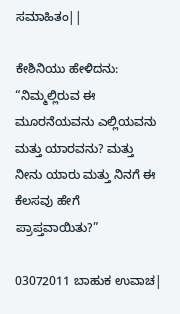ಸಮಾಹಿತಂ||

ಕೇಶಿನಿಯು ಹೇಳಿದನು: “ನಿಮ್ಮಲ್ಲಿರುವ ಈ ಮೂರನೆಯವನು ಎಲ್ಲಿಯವನು ಮತ್ತು ಯಾರವನು? ಮತ್ತು ನೀನು ಯಾರು ಮತ್ತು ನಿನಗೆ ಈ ಕೆಲಸವು ಹೇಗೆ ಪ್ರಾಪ್ತವಾಯಿತು?”

03072011 ಬಾಹುಕ ಉವಾಚ|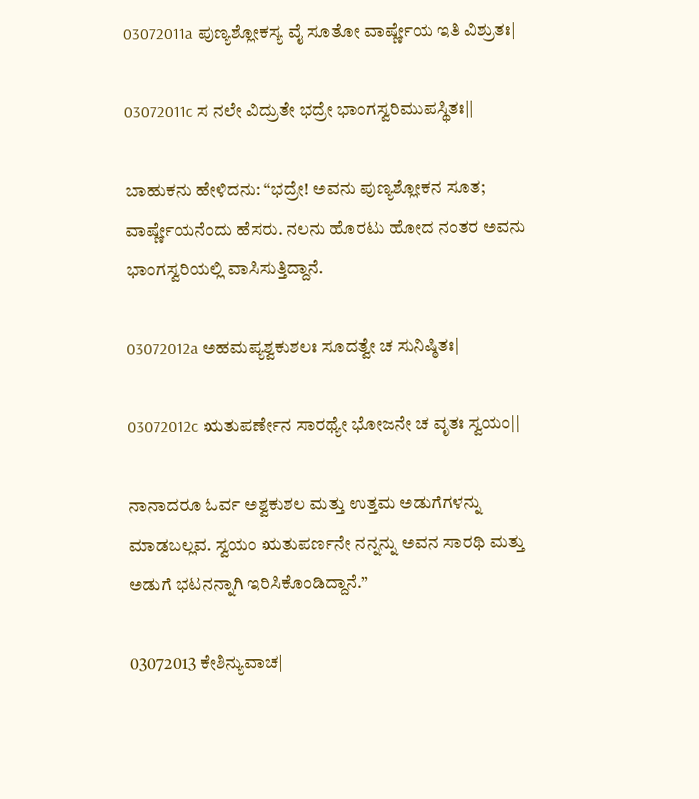03072011a ಪುಣ್ಯಶ್ಲೋಕಸ್ಯ ವೈ ಸೂತೋ ವಾರ್ಷ್ಣೇಯ ಇತಿ ವಿಶ್ರುತಃ|

03072011c ಸ ನಲೇ ವಿದ್ರುತೇ ಭದ್ರೇ ಭಾಂಗಸ್ವರಿಮುಪಸ್ಥಿತಃ||

ಬಾಹುಕನು ಹೇಳಿದನು: “ಭದ್ರೇ! ಅವನು ಪುಣ್ಯಶ್ಲೋಕನ ಸೂತ; ವಾರ್ಷ್ಣೇಯನೆಂದು ಹೆಸರು. ನಲನು ಹೊರಟು ಹೋದ ನಂತರ ಅವನು ಭಾಂಗಸ್ವರಿಯಲ್ಲಿ ವಾಸಿಸುತ್ತಿದ್ದಾನೆ.

03072012a ಅಹಮಪ್ಯಶ್ವಕುಶಲಃ ಸೂದತ್ವೇ ಚ ಸುನಿಷ್ಠಿತಃ|

03072012c ಋತುಪರ್ಣೇನ ಸಾರಥ್ಯೇ ಭೋಜನೇ ಚ ವೃತಃ ಸ್ವಯಂ||

ನಾನಾದರೂ ಓರ್ವ ಅಶ್ವಕುಶಲ ಮತ್ತು ಉತ್ತಮ ಅಡುಗೆಗಳನ್ನು ಮಾಡಬಲ್ಲವ. ಸ್ವಯಂ ಋತುಪರ್ಣನೇ ನನ್ನನ್ನು ಅವನ ಸಾರಥಿ ಮತ್ತು ಅಡುಗೆ ಭಟನನ್ನಾಗಿ ಇರಿಸಿಕೊಂಡಿದ್ದಾನೆ.”

03072013 ಕೇಶಿನ್ಯುವಾಚ|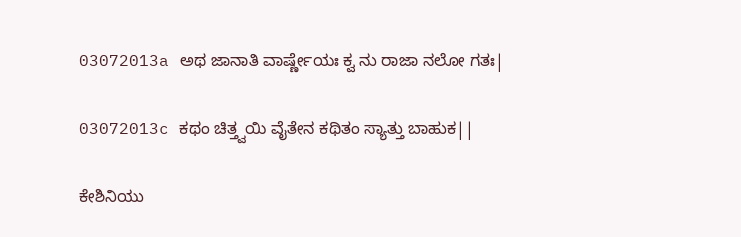03072013a ಅಥ ಜಾನಾತಿ ವಾರ್ಷ್ಣೇಯಃ ಕ್ವ ನು ರಾಜಾ ನಲೋ ಗತಃ|

03072013c ಕಥಂ ಚಿತ್ತ್ವಯಿ ವೈತೇನ ಕಥಿತಂ ಸ್ಯಾತ್ತು ಬಾಹುಕ||

ಕೇಶಿನಿಯು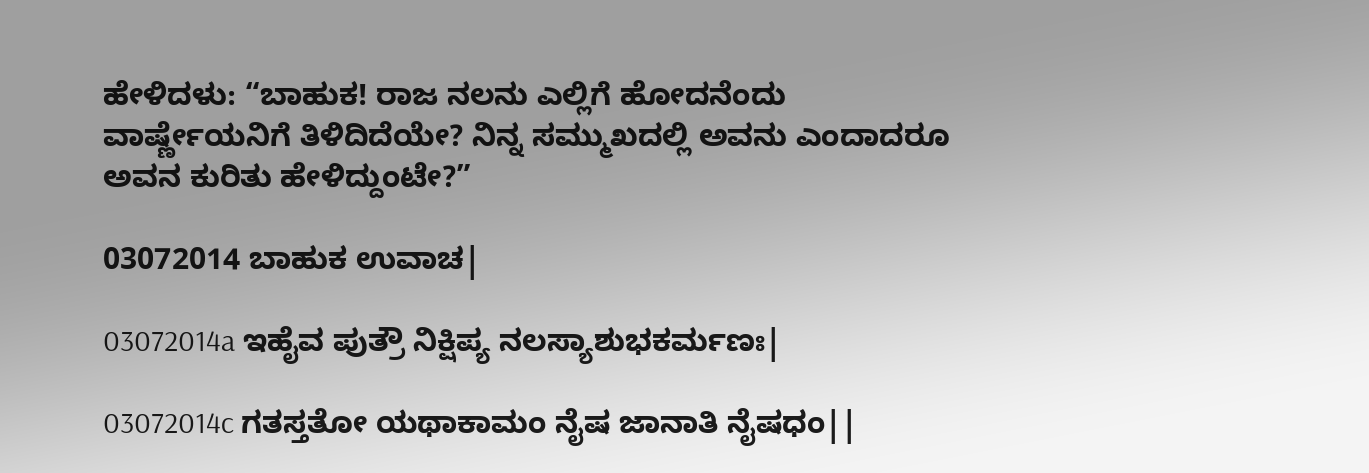ಹೇಳಿದಳು: “ಬಾಹುಕ! ರಾಜ ನಲನು ಎಲ್ಲಿಗೆ ಹೋದನೆಂದು ವಾರ್ಷ್ಣೇಯನಿಗೆ ತಿಳಿದಿದೆಯೇ? ನಿನ್ನ ಸಮ್ಮುಖದಲ್ಲಿ ಅವನು ಎಂದಾದರೂ ಅವನ ಕುರಿತು ಹೇಳಿದ್ದುಂಟೇ?”

03072014 ಬಾಹುಕ ಉವಾಚ|

03072014a ಇಹೈವ ಪುತ್ರೌ ನಿಕ್ಷಿಪ್ಯ ನಲಸ್ಯಾಶುಭಕರ್ಮಣಃ|

03072014c ಗತಸ್ತತೋ ಯಥಾಕಾಮಂ ನೈಷ ಜಾನಾತಿ ನೈಷಧಂ||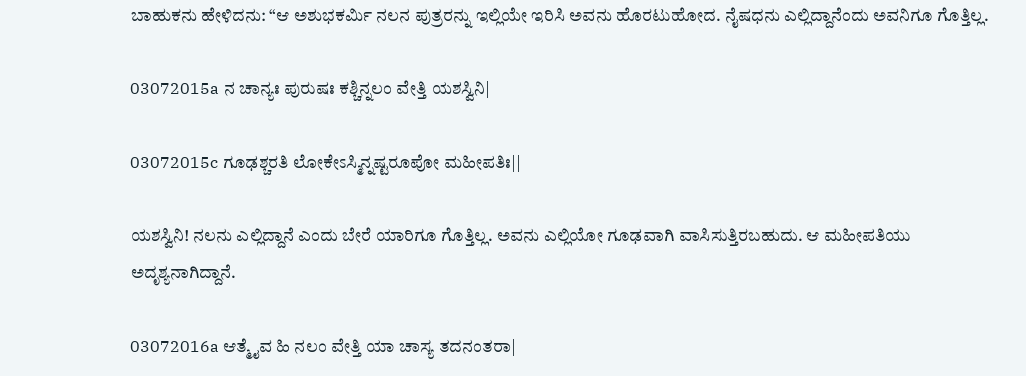ಬಾಹುಕನು ಹೇಳಿದನು: “ಆ ಅಶುಭಕರ್ಮಿ ನಲನ ಪುತ್ರರನ್ನು ಇಲ್ಲಿಯೇ ಇರಿಸಿ ಅವನು ಹೊರಟುಹೋದ. ನೈಷಧನು ಎಲ್ಲಿದ್ದಾನೆಂದು ಅವನಿಗೂ ಗೊತ್ತಿಲ್ಲ.

03072015a ನ ಚಾನ್ಯಃ ಪುರುಷಃ ಕಶ್ಚಿನ್ನಲಂ ವೇತ್ತಿ ಯಶಸ್ವಿನಿ|

03072015c ಗೂಢಶ್ಚರತಿ ಲೋಕೇಽಸ್ಮಿನ್ನಷ್ಟರೂಪೋ ಮಹೀಪತಿಃ||

ಯಶಸ್ವಿನಿ! ನಲನು ಎಲ್ಲಿದ್ದಾನೆ ಎಂದು ಬೇರೆ ಯಾರಿಗೂ ಗೊತ್ತಿಲ್ಲ. ಅವನು ಎಲ್ಲಿಯೋ ಗೂಢವಾಗಿ ವಾಸಿಸುತ್ತಿರಬಹುದು. ಆ ಮಹೀಪತಿಯು ಅದೃಶ್ಯನಾಗಿದ್ದಾನೆ.

03072016a ಆತ್ಮೈವ ಹಿ ನಲಂ ವೇತ್ತಿ ಯಾ ಚಾಸ್ಯ ತದನಂತರಾ|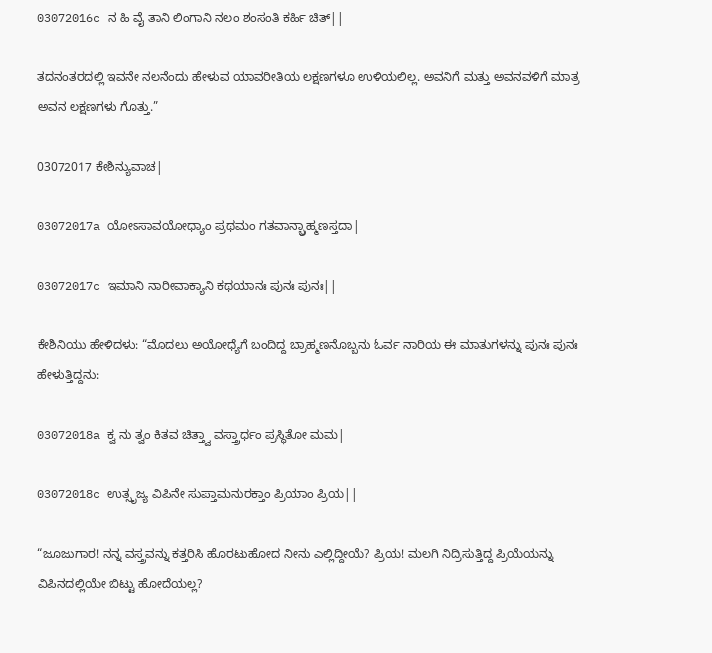03072016c ನ ಹಿ ವೈ ತಾನಿ ಲಿಂಗಾನಿ ನಲಂ ಶಂಸಂತಿ ಕರ್ಹಿ ಚಿತ್||

ತದನಂತರದಲ್ಲಿ ಇವನೇ ನಲನೆಂದು ಹೇಳುವ ಯಾವರೀತಿಯ ಲಕ್ಷಣಗಳೂ ಉಳಿಯಲಿಲ್ಲ. ಅವನಿಗೆ ಮತ್ತು ಅವನವಳಿಗೆ ಮಾತ್ರ ಅವನ ಲಕ್ಷಣಗಳು ಗೊತ್ತು.”

03072017 ಕೇಶಿನ್ಯುವಾಚ|

03072017a ಯೋಽಸಾವಯೋಧ್ಯಾಂ ಪ್ರಥಮಂ ಗತವಾನ್ಬ್ರಾಹ್ಮಣಸ್ತದಾ|

03072017c ಇಮಾನಿ ನಾರೀವಾಕ್ಯಾನಿ ಕಥಯಾನಃ ಪುನಃ ಪುನಃ||

ಕೇಶಿನಿಯು ಹೇಳಿದಳು: “ಮೊದಲು ಅಯೋಧ್ಯೆಗೆ ಬಂದಿದ್ದ ಬ್ರಾಹ್ಮಣನೊಬ್ಬನು ಓರ್ವ ನಾರಿಯ ಈ ಮಾತುಗಳನ್ನು ಪುನಃ ಪುನಃ ಹೇಳುತ್ತಿದ್ದನು:

03072018a ಕ್ವ ನು ತ್ವಂ ಕಿತವ ಚಿತ್ತ್ವಾ ವಸ್ತ್ರಾರ್ಧಂ ಪ್ರಸ್ಥಿತೋ ಮಮ|

03072018c ಉತ್ಸೃಜ್ಯ ವಿಪಿನೇ ಸುಪ್ತಾಮನುರಕ್ತಾಂ ಪ್ರಿಯಾಂ ಪ್ರಿಯ||

“ಜೂಜುಗಾರ! ನನ್ನ ವಸ್ತ್ರವನ್ನು ಕತ್ತರಿಸಿ ಹೊರಟುಹೋದ ನೀನು ಎಲ್ಲಿದ್ದೀಯೆ? ಪ್ರಿಯ! ಮಲಗಿ ನಿದ್ರಿಸುತ್ತಿದ್ದ ಪ್ರಿಯೆಯನ್ನು ವಿಪಿನದಲ್ಲಿಯೇ ಬಿಟ್ಟು ಹೋದೆಯಲ್ಲ?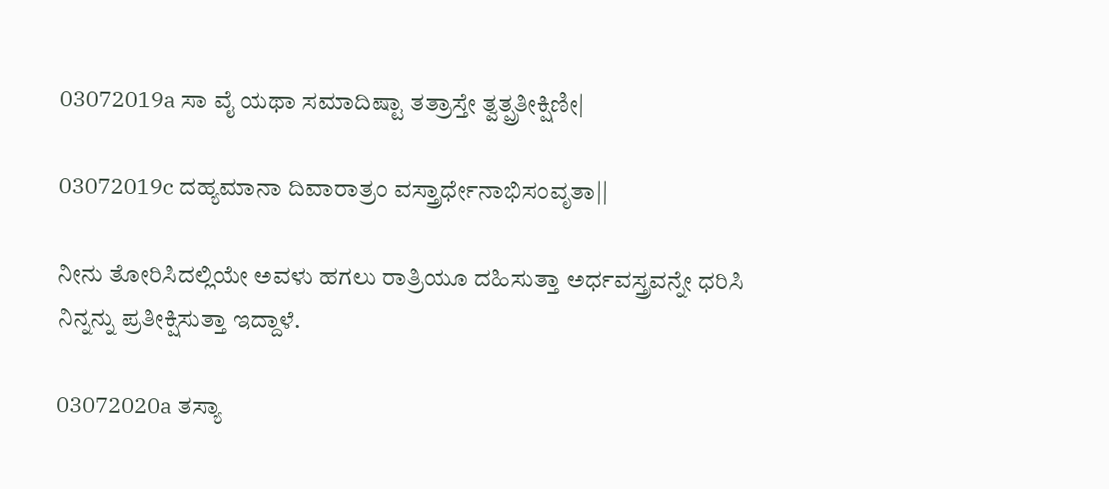03072019a ಸಾ ವೈ ಯಥಾ ಸಮಾದಿಷ್ಟಾ ತತ್ರಾಸ್ತೇ ತ್ವತ್ಪ್ರತೀಕ್ಷಿಣೀ|

03072019c ದಹ್ಯಮಾನಾ ದಿವಾರಾತ್ರಂ ವಸ್ತ್ರಾರ್ಧೇನಾಭಿಸಂವೃತಾ||

ನೀನು ತೋರಿಸಿದಲ್ಲಿಯೇ ಅವಳು ಹಗಲು ರಾತ್ರಿಯೂ ದಹಿಸುತ್ತಾ ಅರ್ಧವಸ್ತ್ರವನ್ನೇ ಧರಿಸಿ ನಿನ್ನನ್ನು ಪ್ರತೀಕ್ಷಿಸುತ್ತಾ ಇದ್ದಾಳೆ.

03072020a ತಸ್ಯಾ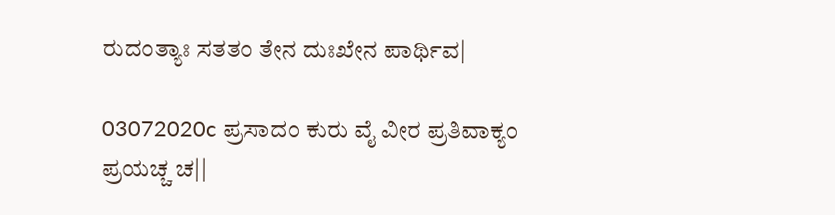ರುದಂತ್ಯಾಃ ಸತತಂ ತೇನ ದುಃಖೇನ ಪಾರ್ಥಿವ|

03072020c ಪ್ರಸಾದಂ ಕುರು ವೈ ವೀರ ಪ್ರತಿವಾಕ್ಯಂ ಪ್ರಯಚ್ಚ ಚ||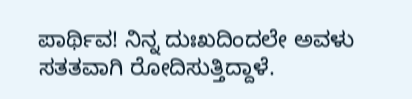ಪಾರ್ಥಿವ! ನಿನ್ನ ದುಃಖದಿಂದಲೇ ಅವಳು ಸತತವಾಗಿ ರೋದಿಸುತ್ತಿದ್ದಾಳೆ.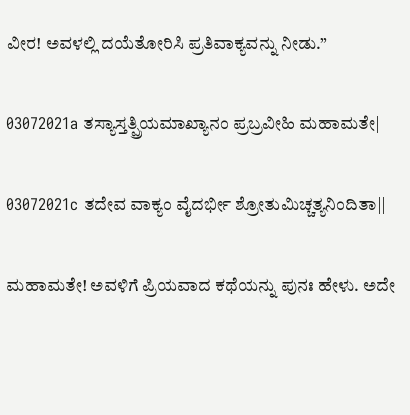ವೀರ! ಅವಳಲ್ಲಿ ದಯೆತೋರಿಸಿ ಪ್ರತಿವಾಕ್ಯವನ್ನು ನೀಡು.”

03072021a ತಸ್ಯಾಸ್ತತ್ಪ್ರಿಯಮಾಖ್ಯಾನಂ ಪ್ರಬ್ರವೀಹಿ ಮಹಾಮತೇ|

03072021c ತದೇವ ವಾಕ್ಯಂ ವೈದರ್ಭೀ ಶ್ರೋತುಮಿಚ್ಚತ್ಯನಿಂದಿತಾ||

ಮಹಾಮತೇ! ಅವಳಿಗೆ ಪ್ರಿಯವಾದ ಕಥೆಯನ್ನು ಪುನಃ ಹೇಳು. ಅದೇ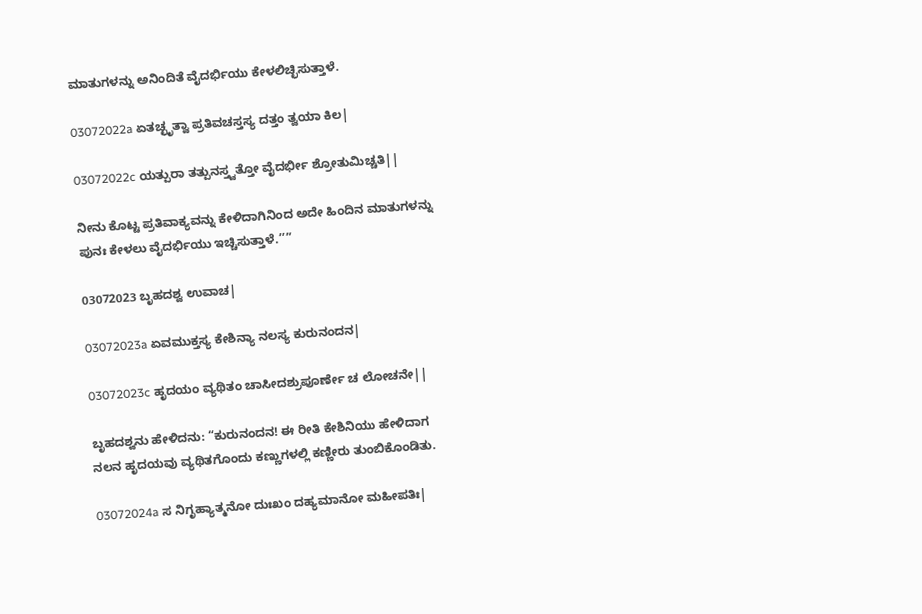ಮಾತುಗಳನ್ನು ಅನಿಂದಿತೆ ವೈದರ್ಭಿಯು ಕೇಳಲಿಚ್ಛಿಸುತ್ತಾಳೆ.

03072022a ಏತಚ್ಛೃತ್ವಾ ಪ್ರತಿವಚಸ್ತಸ್ಯ ದತ್ತಂ ತ್ವಯಾ ಕಿಲ|

03072022c ಯತ್ಪುರಾ ತತ್ಪುನಸ್ತ್ವತ್ತೋ ವೈದರ್ಭೀ ಶ್ರೋತುಮಿಚ್ಚತಿ||

ನೀನು ಕೊಟ್ಟ ಪ್ರತಿವಾಕ್ಯವನ್ನು ಕೇಳಿದಾಗಿನಿಂದ ಅದೇ ಹಿಂದಿನ ಮಾತುಗಳನ್ನು ಪುನಃ ಕೇಳಲು ವೈದರ್ಭಿಯು ಇಚ್ಚಿಸುತ್ತಾಳೆ.’’”

03072023 ಬೃಹದಶ್ವ ಉವಾಚ|

03072023a ಏವಮುಕ್ತಸ್ಯ ಕೇಶಿನ್ಯಾ ನಲಸ್ಯ ಕುರುನಂದನ|

03072023c ಹೃದಯಂ ವ್ಯಥಿತಂ ಚಾಸೀದಶ್ರುಪೂರ್ಣೇ ಚ ಲೋಚನೇ||

ಬೃಹದಶ್ವನು ಹೇಳಿದನು: “ಕುರುನಂದನ! ಈ ರೀತಿ ಕೇಶಿನಿಯು ಹೇಳಿದಾಗ ನಲನ ಹೃದಯವು ವ್ಯಥಿತಗೊಂದು ಕಣ್ಣುಗಳಲ್ಲಿ ಕಣ್ಣೀರು ತುಂಬಿಕೊಂಡಿತು.

03072024a ಸ ನಿಗೃಹ್ಯಾತ್ಮನೋ ದುಃಖಂ ದಹ್ಯಮಾನೋ ಮಹೀಪತಿಃ|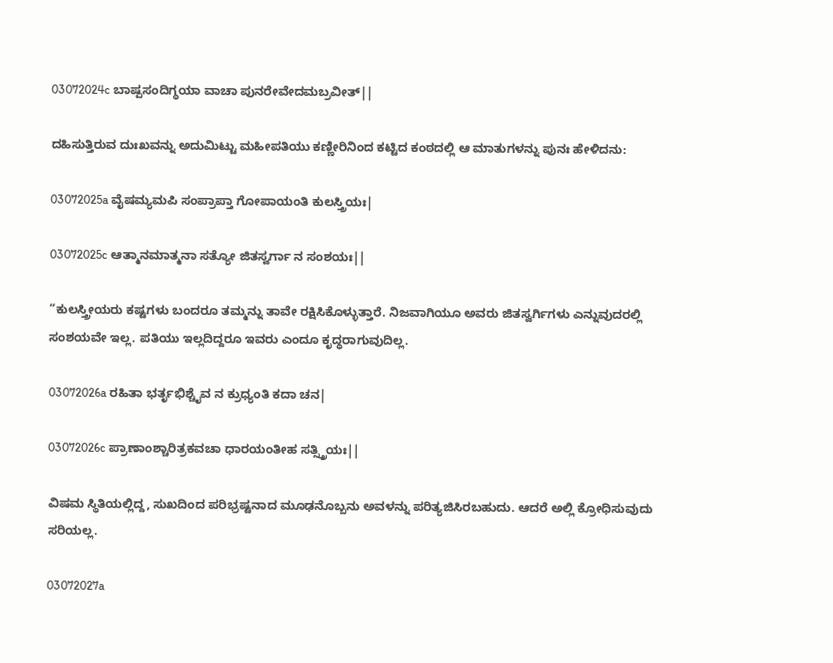03072024c ಬಾಷ್ಪಸಂದಿಗ್ಧಯಾ ವಾಚಾ ಪುನರೇವೇದಮಬ್ರವೀತ್||

ದಹಿಸುತ್ತಿರುವ ದುಃಖವನ್ನು ಅದುಮಿಟ್ಟು ಮಹೀಪತಿಯು ಕಣ್ಣೀರಿನಿಂದ ಕಟ್ಟಿದ ಕಂಠದಲ್ಲಿ ಆ ಮಾತುಗಳನ್ನು ಪುನಃ ಹೇಳಿದನು:

03072025a ವೈಷಮ್ಯಮಪಿ ಸಂಪ್ರಾಪ್ತಾ ಗೋಪಾಯಂತಿ ಕುಲಸ್ತ್ರಿಯಃ|

03072025c ಆತ್ಮಾನಮಾತ್ಮನಾ ಸತ್ಯೋ ಜಿತಸ್ವರ್ಗಾ ನ ಸಂಶಯಃ||

“ಕುಲಸ್ತ್ರೀಯರು ಕಷ್ಟಗಳು ಬಂದರೂ ತಮ್ಮನ್ನು ತಾವೇ ರಕ್ಷಿಸಿಕೊಳ್ಳುತ್ತಾರೆ. ನಿಜವಾಗಿಯೂ ಅವರು ಜಿತಸ್ವರ್ಗಿಗಳು ಎನ್ನುವುದರಲ್ಲಿ ಸಂಶಯವೇ ಇಲ್ಲ. ಪತಿಯು ಇಲ್ಲದಿದ್ದರೂ ಇವರು ಎಂದೂ ಕೃದ್ಧರಾಗುವುದಿಲ್ಲ.

03072026a ರಹಿತಾ ಭರ್ತೃಭಿಶ್ಚೈವ ನ ಕ್ರುಧ್ಯಂತಿ ಕದಾ ಚನ|

03072026c ಪ್ರಾಣಾಂಶ್ಚಾರಿತ್ರಕವಚಾ ಧಾರಯಂತೀಹ ಸತ್ಸ್ತ್ರಿಯಃ||

ವಿಷಮ ಸ್ಥಿತಿಯಲ್ಲಿದ್ದ, ಸುಖದಿಂದ ಪರಿಭ್ರಷ್ಟನಾದ ಮೂಢನೊಬ್ಬನು ಅವಳನ್ನು ಪರಿತ್ಯಜಿಸಿರಬಹುದು. ಆದರೆ ಅಲ್ಲಿ ಕ್ರೋಧಿಸುವುದು ಸರಿಯಲ್ಲ.

03072027a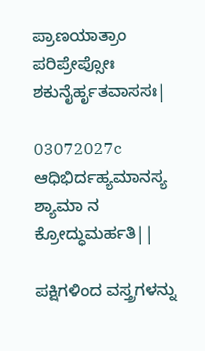ಪ್ರಾಣಯಾತ್ರಾಂ ಪರಿಪ್ರೇಪ್ಸೋಃ ಶಕುನೈರ್ಹೃತವಾಸಸಃ|

03072027c ಆಧಿಭಿರ್ದಹ್ಯಮಾನಸ್ಯ ಶ್ಯಾಮಾ ನ ಕ್ರೋದ್ಧುಮರ್ಹತಿ||

ಪಕ್ಷಿಗಳಿಂದ ವಸ್ತ್ರಗಳನ್ನು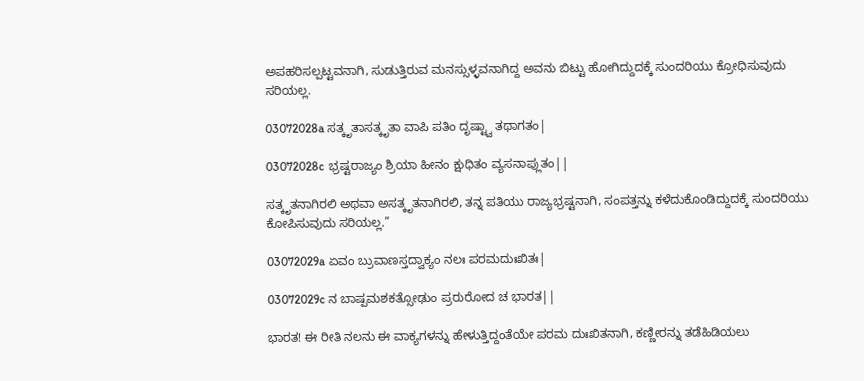ಅಪಹರಿಸಲ್ಪಟ್ಟವನಾಗಿ, ಸುಡುತ್ತಿರುವ ಮನಸ್ಸುಳ್ಳವನಾಗಿದ್ದ ಅವನು ಬಿಟ್ಟು ಹೋಗಿದ್ದುದಕ್ಕೆ ಸುಂದರಿಯು ಕ್ರೋಧಿಸುವುದು ಸರಿಯಲ್ಲ.

03072028a ಸತ್ಕೃತಾಸತ್ಕೃತಾ ವಾಪಿ ಪತಿಂ ದೃಷ್ಟ್ವಾ ತಥಾಗತಂ|

03072028c ಭ್ರಷ್ಟರಾಜ್ಯಂ ಶ್ರಿಯಾ ಹೀನಂ ಕ್ಷುಧಿತಂ ವ್ಯಸನಾಪ್ಲುತಂ||

ಸತ್ಕೃತನಾಗಿರಲಿ ಅಥವಾ ಅಸತ್ಕೃತನಾಗಿರಲಿ, ತನ್ನ ಪತಿಯು ರಾಜ್ಯಭ್ರಷ್ಟನಾಗಿ, ಸಂಪತ್ತನ್ನು ಕಳೆದುಕೊಂಡಿದ್ದುದಕ್ಕೆ ಸುಂದರಿಯು ಕೋಪಿಸುವುದು ಸರಿಯಲ್ಲ.”

03072029a ಏವಂ ಬ್ರುವಾಣಸ್ತದ್ವಾಕ್ಯಂ ನಲಃ ಪರಮದುಃಖಿತಃ|

03072029c ನ ಬಾಷ್ಪಮಶಕತ್ಸೋಢುಂ ಪ್ರರುರೋದ ಚ ಭಾರತ||

ಭಾರತ! ಈ ರೀತಿ ನಲನು ಈ ವಾಕ್ಯಗಳನ್ನು ಹೇಳುತ್ತಿದ್ದಂತೆಯೇ ಪರಮ ದುಃಖಿತನಾಗಿ, ಕಣ್ಣೀರನ್ನು ತಡೆಹಿಡಿಯಲು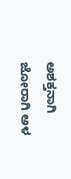ಅಶಕ್ತನಾಗಿ ಜೋರಾಗಿ ಅಳ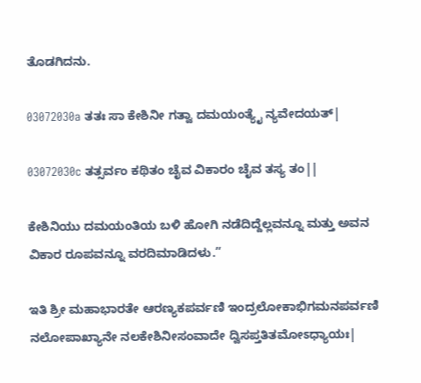ತೊಡಗಿದನು.

03072030a ತತಃ ಸಾ ಕೇಶಿನೀ ಗತ್ವಾ ದಮಯಂತ್ಯೈ ನ್ಯವೇದಯತ್|

03072030c ತತ್ಸರ್ವಂ ಕಥಿತಂ ಚೈವ ವಿಕಾರಂ ಚೈವ ತಸ್ಯ ತಂ||

ಕೇಶಿನಿಯು ದಮಯಂತಿಯ ಬಳಿ ಹೋಗಿ ನಡೆದಿದ್ದೆಲ್ಲವನ್ನೂ ಮತ್ತು ಅವನ ವಿಕಾರ ರೂಪವನ್ನೂ ವರದಿಮಾಡಿದಳು.”

ಇತಿ ಶ್ರೀ ಮಹಾಭಾರತೇ ಆರಣ್ಯಕಪರ್ವಣಿ ಇಂದ್ರಲೋಕಾಭಿಗಮನಪರ್ವಣಿ ನಲೋಪಾಖ್ಯಾನೇ ನಲಕೇಶಿನೀಸಂವಾದೇ ದ್ವಿಸಪ್ತತಿತಮೋಽಧ್ಯಾಯಃ|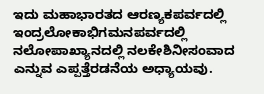ಇದು ಮಹಾಭಾರತದ ಆರಣ್ಯಕಪರ್ವದಲ್ಲಿ ಇಂದ್ರಲೋಕಾಭಿಗಮನಪರ್ವದಲ್ಲಿ ನಲೋಪಾಖ್ಯಾನದಲ್ಲಿ ನಲಕೇಶಿನೀಸಂವಾದ ಎನ್ನುವ ಎಪ್ಪತ್ತೆರಡನೆಯ ಅಧ್ಯಾಯವು.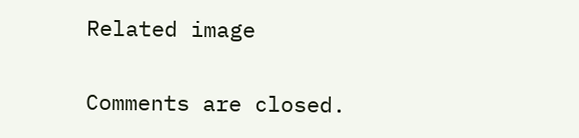Related image

Comments are closed.